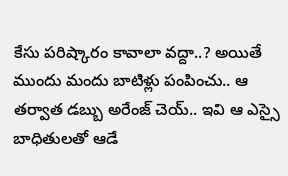కేసు పరిష్కారం కావాలా వద్దా..? అయితే ముందు మందు బాటిళ్లు పంపించు.. ఆ తర్వాత డబ్బు అరేంజ్ చెయ్.. ఇవి ఆ ఎస్సై బాధితులతో ఆడే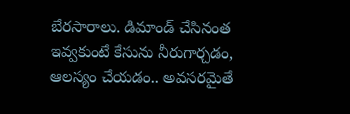బేరసారాలు. డిమాండ్ చేసినంత ఇవ్వకుంటే కేసును నీరుగార్చడం, ఆలస్యం చేయడం.. అవసరమైతే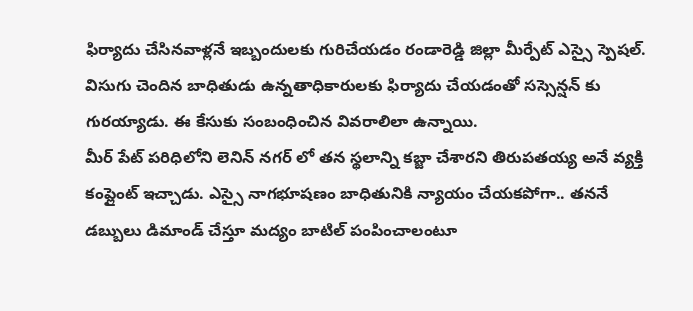ఫిర్యాదు చేసినవాళ్లనే ఇబ్బందులకు గురిచేయడం రండారెడ్డి జిల్లా మీర్పేట్ ఎస్సై స్పెషల్. విసుగు చెందిన బాధితుడు ఉన్నతాధికారులకు ఫిర్యాదు చేయడంతో సస్సెన్షన్ కు గురయ్యాడు. ఈ కేసుకు సంబంధించిన వివరాలిలా ఉన్నాయి.
మీర్ పేట్ పరిధిలోని లెనిన్ నగర్ లో తన స్థలాన్ని కబ్జా చేశారని తిరుపతయ్య అనే వ్యక్తి కంప్లైంట్ ఇచ్చాడు. ఎస్సై నాగభూషణం బాధితునికి న్యాయం చేయకపోగా.. తననే డబ్బులు డిమాండ్ చేస్తూ మద్యం బాటిల్ పంపించాలంటూ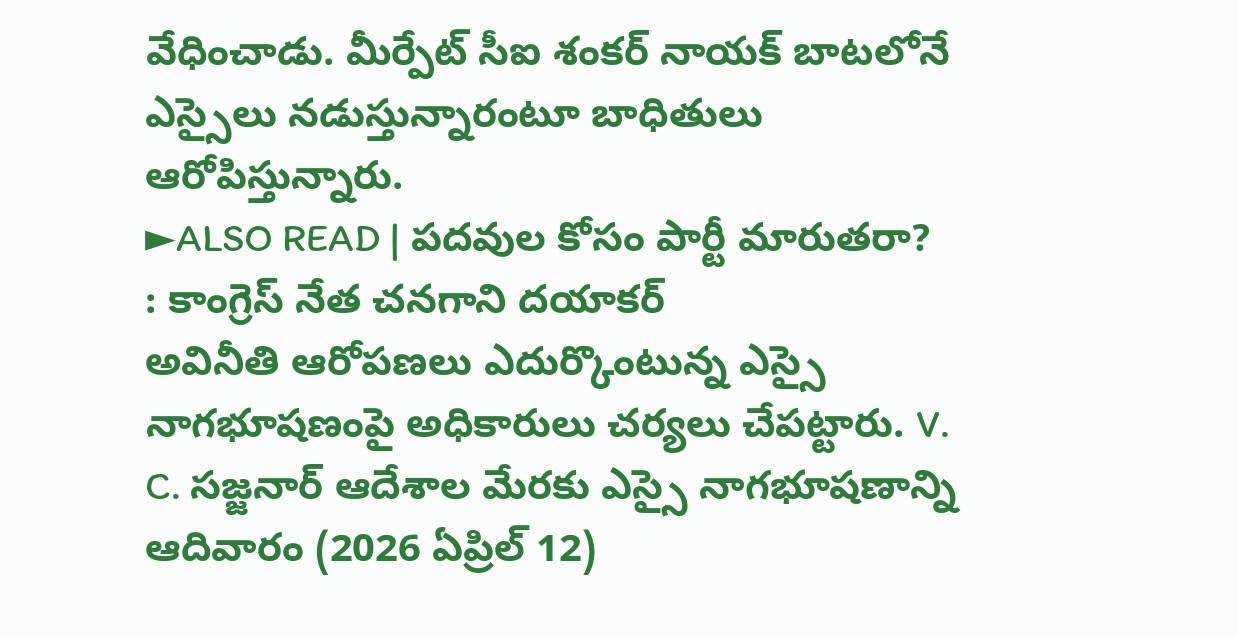వేధించాడు. మీర్పేట్ సీఐ శంకర్ నాయక్ బాటలోనే ఎస్సైలు నడుస్తున్నారంటూ బాధితులు ఆరోపిస్తున్నారు.
►ALSO READ | పదవుల కోసం పార్టీ మారుతరా? : కాంగ్రెస్ నేత చనగాని దయాకర్
అవినీతి ఆరోపణలు ఎదుర్కొంటున్న ఎస్సై నాగభూషణంపై అధికారులు చర్యలు చేపట్టారు. V. C. సజ్జనార్ ఆదేశాల మేరకు ఎస్సై నాగభూషణాన్ని ఆదివారం (2026 ఏప్రిల్ 12)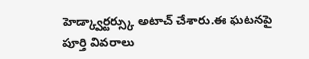హెడ్క్వార్టర్స్కు అటాచ్ చేశారు.ఈ ఘటనపై పూర్తి వివరాలు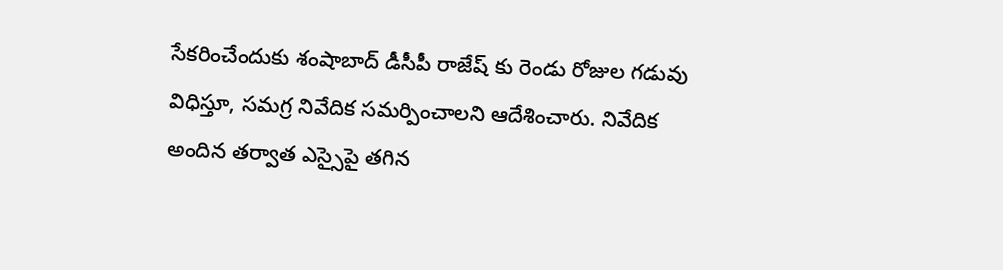సేకరించేందుకు శంషాబాద్ డీసీపీ రాజేష్ కు రెండు రోజుల గడువు విధిస్తూ, సమగ్ర నివేదిక సమర్పించాలని ఆదేశించారు. నివేదిక అందిన తర్వాత ఎస్సైపై తగిన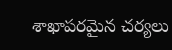శాఖాపరమైన చర్యలు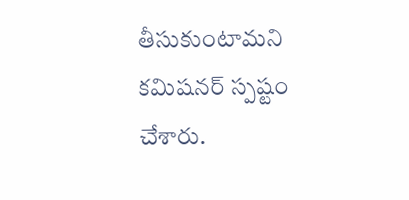తీసుకుంటామని కమిషనర్ స్పష్టం చేశారు.